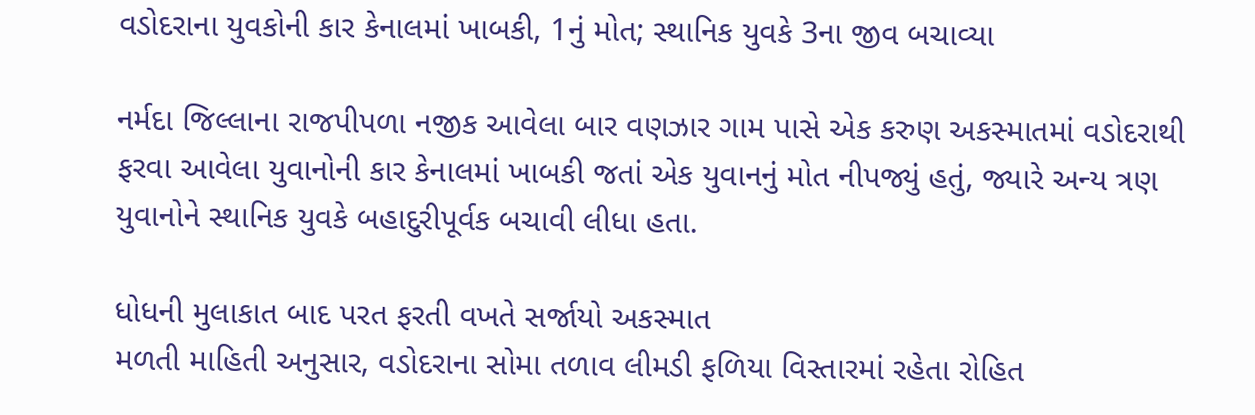વડોદરાના યુવકોની કાર કેનાલમાં ખાબકી, 1નું મોત; સ્થાનિક યુવકે 3ના જીવ બચાવ્યા

નર્મદા જિલ્લાના રાજપીપળા નજીક આવેલા બાર વણઝાર ગામ પાસે એક કરુણ અકસ્માતમાં વડોદરાથી ફરવા આવેલા યુવાનોની કાર કેનાલમાં ખાબકી જતાં એક યુવાનનું મોત નીપજ્યું હતું, જ્યારે અન્ય ત્રણ યુવાનોને સ્થાનિક યુવકે બહાદુરીપૂર્વક બચાવી લીધા હતા.

ધોધની મુલાકાત બાદ પરત ફરતી વખતે સર્જાયો અકસ્માત
મળતી માહિતી અનુસાર, વડોદરાના સોમા તળાવ લીમડી ફળિયા વિસ્તારમાં રહેતા રોહિત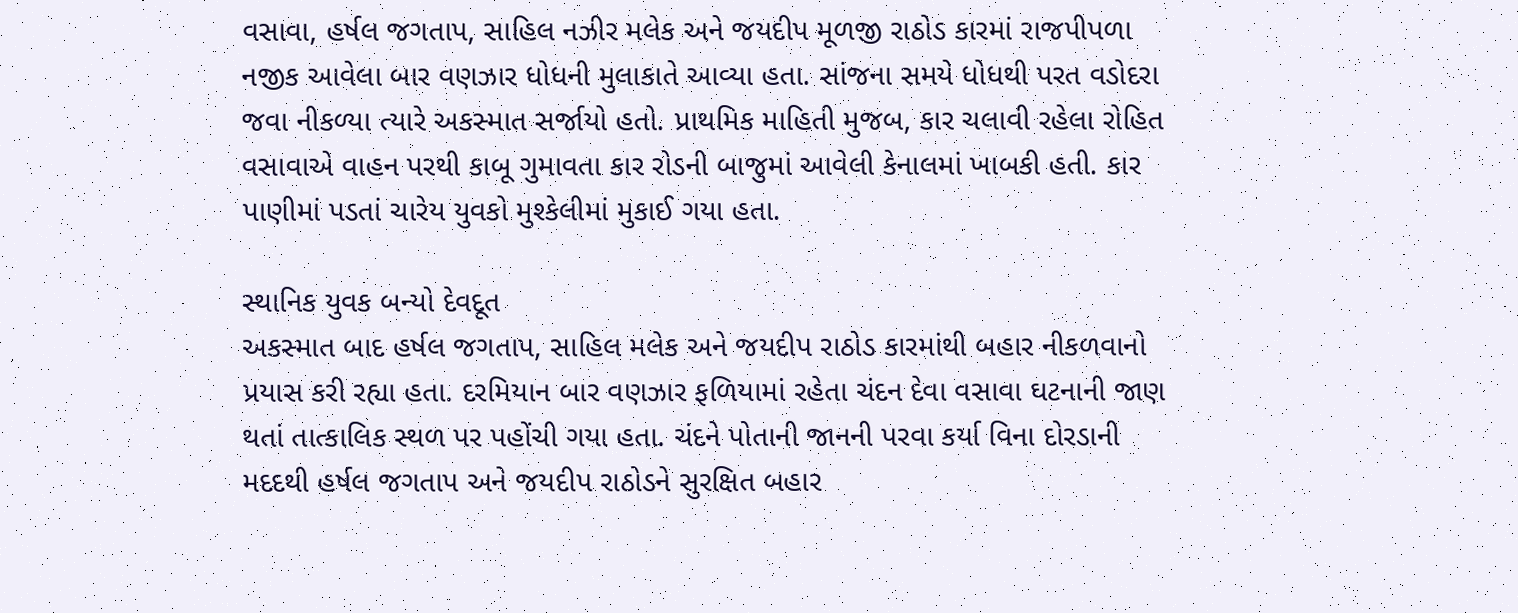વસાવા, હર્ષલ જગતાપ, સાહિલ નઝીર મલેક અને જયદીપ મૂળજી રાઠોડ કારમાં રાજપીપળા નજીક આવેલા બાર વણઝાર ધોધની મુલાકાતે આવ્યા હતા. સાંજના સમયે ધોધથી પરત વડોદરા જવા નીકળ્યા ત્યારે અકસ્માત સર્જાયો હતો. પ્રાથમિક માહિતી મુજબ, કાર ચલાવી રહેલા રોહિત વસાવાએ વાહન પરથી કાબૂ ગુમાવતા કાર રોડની બાજુમાં આવેલી કેનાલમાં ખાબકી હતી. કાર પાણીમાં પડતાં ચારેય યુવકો મુશ્કેલીમાં મુકાઈ ગયા હતા.

સ્થાનિક યુવક બન્યો દેવદૂત
અકસ્માત બાદ હર્ષલ જગતાપ, સાહિલ મલેક અને જયદીપ રાઠોડ કારમાંથી બહાર નીકળવાનો પ્રયાસ કરી રહ્યા હતા. દરમિયાન બાર વણઝાર ફળિયામાં રહેતા ચંદન દેવા વસાવા ઘટનાની જાણ થતાં તાત્કાલિક સ્થળ પર પહોંચી ગયા હતા. ચંદને પોતાની જાનની પરવા કર્યા વિના દોરડાની મદદથી હર્ષલ જગતાપ અને જયદીપ રાઠોડને સુરક્ષિત બહાર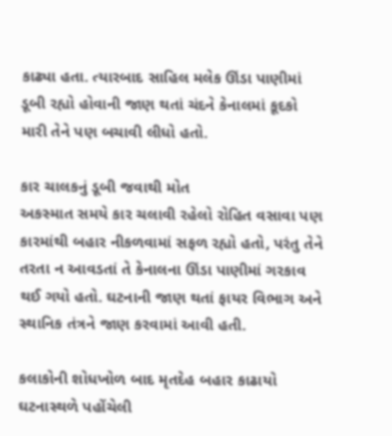કાઢ્યા હતા. ત્યારબાદ સાહિલ મલેક ઊંડા પાણીમાં ડૂબી રહ્યો હોવાની જાણ થતાં ચંદને કેનાલમાં કૂદકો મારી તેને પણ બચાવી લીધો હતો.

કાર ચાલકનું ડૂબી જવાથી મોત
અકસ્માત સમયે કાર ચલાવી રહેલો રોહિત વસાવા પણ કારમાંથી બહાર નીકળવામાં સફળ રહ્યો હતો, પરંતુ તેને તરતા ન આવડતાં તે કેનાલના ઊંડા પાણીમાં ગરકાવ થઈ ગયો હતો. ઘટનાની જાણ થતાં ફાયર વિભાગ અને સ્થાનિક તંત્રને જાણ કરવામાં આવી હતી.

કલાકોની શોધખોળ બાદ મૃતદેહ બહાર કાઢાયો
ઘટનાસ્થળે પહોંચેલી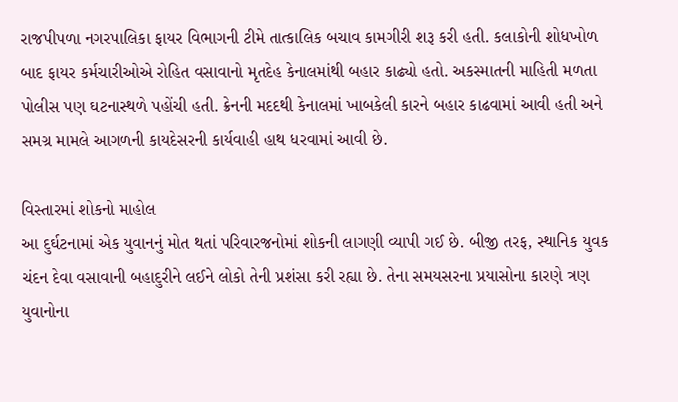રાજપીપળા નગરપાલિકા ફાયર વિભાગની ટીમે તાત્કાલિક બચાવ કામગીરી શરૂ કરી હતી. કલાકોની શોધખોળ બાદ ફાયર કર્મચારીઓએ રોહિત વસાવાનો મૃતદેહ કેનાલમાંથી બહાર કાઢ્યો હતો. અકસ્માતની માહિતી મળતા પોલીસ પણ ઘટનાસ્થળે પહોંચી હતી. ક્રેનની મદદથી કેનાલમાં ખાબકેલી કારને બહાર કાઢવામાં આવી હતી અને સમગ્ર મામલે આગળની કાયદેસરની કાર્યવાહી હાથ ધરવામાં આવી છે.

વિસ્તારમાં શોકનો માહોલ
આ દુર્ઘટનામાં એક યુવાનનું મોત થતાં પરિવારજનોમાં શોકની લાગણી વ્યાપી ગઈ છે. બીજી તરફ, સ્થાનિક યુવક ચંદન દેવા વસાવાની બહાદુરીને લઈને લોકો તેની પ્રશંસા કરી રહ્યા છે. તેના સમયસરના પ્રયાસોના કારણે ત્રણ યુવાનોના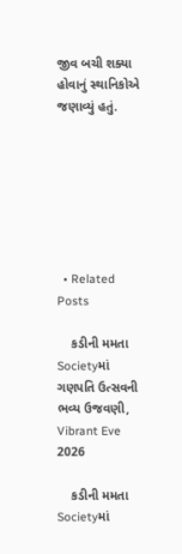જીવ બચી શક્યા હોવાનું સ્થાનિકોએ જણાવ્યું હતું.







  • Related Posts

    કડીની મમતા Societyમાં ગણપતિ ઉત્સવની ભવ્ય ઉજવણી, Vibrant Eve 2026

    કડીની મમતા Societyમાં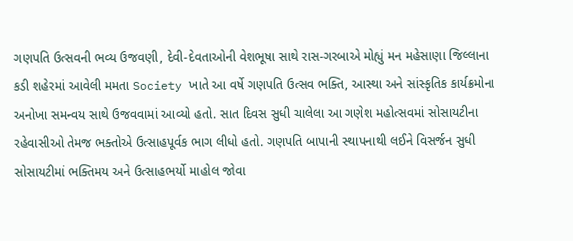ગણપતિ ઉત્સવની ભવ્ય ઉજવણી, દેવી-દેવતાઓની વેશભૂષા સાથે રાસ-ગરબાએ મોહ્યું મન મહેસાણા જિલ્લાના કડી શહેરમાં આવેલી મમતા Society ખાતે આ વર્ષે ગણપતિ ઉત્સવ ભક્તિ, આસ્થા અને સાંસ્કૃતિક કાર્યક્રમોના અનોખા સમન્વય સાથે ઉજવવામાં આવ્યો હતો. સાત દિવસ સુધી ચાલેલા આ ગણેશ મહોત્સવમાં સોસાયટીના રહેવાસીઓ તેમજ ભક્તોએ ઉત્સાહપૂર્વક ભાગ લીધો હતો. ગણપતિ બાપાની સ્થાપનાથી લઈને વિસર્જન સુધી સોસાયટીમાં ભક્તિમય અને ઉત્સાહભર્યો માહોલ જોવા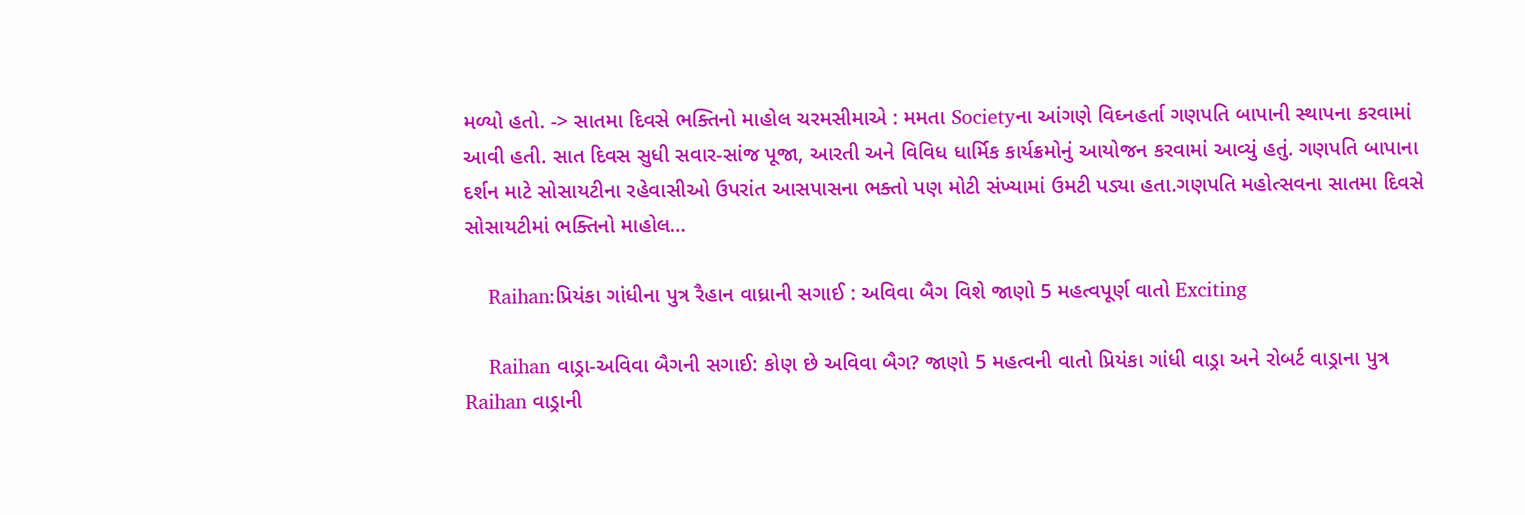મળ્યો હતો. -> સાતમા દિવસે ભક્તિનો માહોલ ચરમસીમાએ : મમતા Societyના આંગણે વિઘ્નહર્તા ગણપતિ બાપાની સ્થાપના કરવામાં આવી હતી. સાત દિવસ સુધી સવાર-સાંજ પૂજા, આરતી અને વિવિધ ધાર્મિક કાર્યક્રમોનું આયોજન કરવામાં આવ્યું હતું. ગણપતિ બાપાના દર્શન માટે સોસાયટીના રહેવાસીઓ ઉપરાંત આસપાસના ભક્તો પણ મોટી સંખ્યામાં ઉમટી પડ્યા હતા.ગણપતિ મહોત્સવના સાતમા દિવસે સોસાયટીમાં ભક્તિનો માહોલ…

    Raihan:પ્રિયંકા ગાંધીના પુત્ર રૈહાન વાધ્રાની સગાઈ : અવિવા બૈગ વિશે જાણો 5 મહત્વપૂર્ણ વાતો Exciting

    Raihan વાડ્રા-અવિવા બૈગની સગાઈ: કોણ છે અવિવા બૈગ? જાણો 5 મહત્વની વાતો પ્રિયંકા ગાંધી વાડ્રા અને રોબર્ટ વાડ્રાના પુત્ર Raihan વાડ્રાની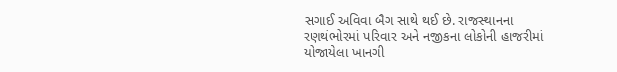સગાઈ અવિવા બૈગ સાથે થઈ છે. રાજસ્થાનના રણથંભોરમાં પરિવાર અને નજીકના લોકોની હાજરીમાં યોજાયેલા ખાનગી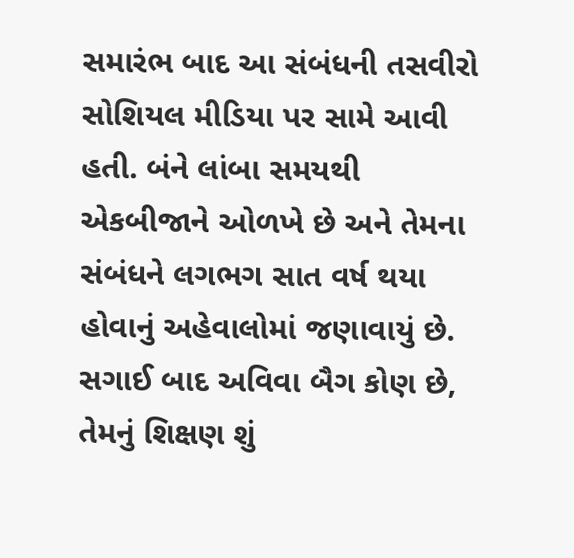સમારંભ બાદ આ સંબંધની તસવીરો સોશિયલ મીડિયા પર સામે આવી હતી. બંને લાંબા સમયથી એકબીજાને ઓળખે છે અને તેમના સંબંધને લગભગ સાત વર્ષ થયા હોવાનું અહેવાલોમાં જણાવાયું છે. સગાઈ બાદ અવિવા બૈગ કોણ છે, તેમનું શિક્ષણ શું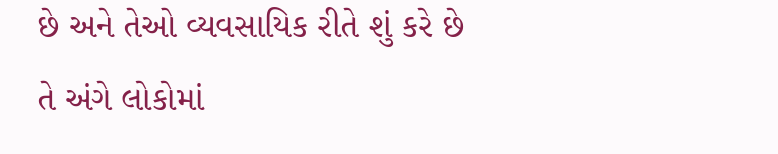છે અને તેઓ વ્યવસાયિક રીતે શું કરે છે તે અંગે લોકોમાં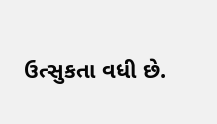ઉત્સુકતા વધી છે.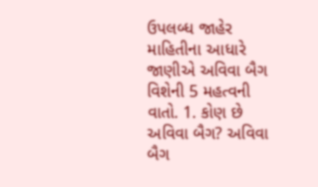ઉપલબ્ધ જાહેર માહિતીના આધારે જાણીએ અવિવા બૈગ વિશેની 5 મહત્વની વાતો. 1. કોણ છે અવિવા બૈગ? અવિવા બૈગ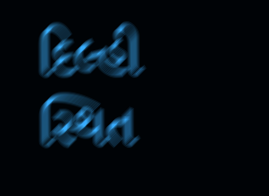દિલ્હી સ્થિત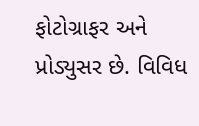ફોટોગ્રાફર અને પ્રોડ્યુસર છે. વિવિધ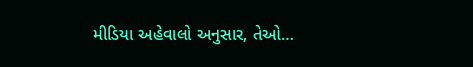મીડિયા અહેવાલો અનુસાર, તેઓ…